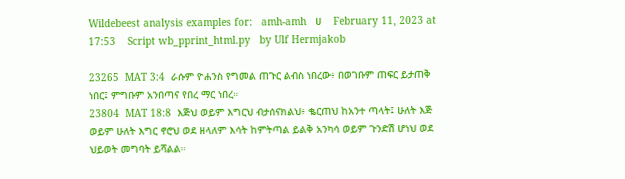Wildebeest analysis examples for:   amh-amh   ሀ    February 11, 2023 at 17:53    Script wb_pprint_html.py   by Ulf Hermjakob

23265  MAT 3:4  ራሱም ዮሐንስ የግመል ጠጉር ልብስ ነበረው፥ በወገቡም ጠፍር ይታጠቅ ነበር፤ ምግቡም አንበጣና የበረ ማር ነበረ።
23804  MAT 18:8  እጅህ ወይም እግርህ ብታሰናክልህ፥ ቈርጠህ ከአንተ ጣላት፤ ሁለት እጅ ወይም ሁለት እግር ኖሮህ ወደ ዘላለም እሳት ከምትጣል ይልቅ አንካሳ ወይም ጉንድሽ ሆነህ ወደ ህይወት መግባት ይሻልል።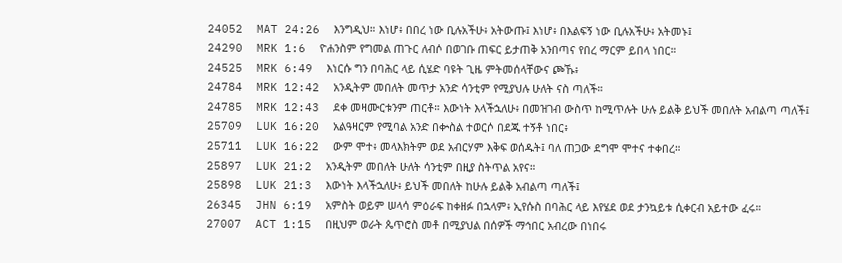24052  MAT 24:26  እንግዲህ። እነሆ፥ በበረ ነው ቢሉአችሁ፥ አትውጡ፤ እነሆ፥ በእልፍኝ ነው ቢሉአችሁ፥ አትመኑ፤
24290  MRK 1:6  ዮሐንስም የግመል ጠጉር ለብሶ በወገቡ ጠፍር ይታጠቅ አንበጣና የበረ ማርም ይበላ ነበር።
24525  MRK 6:49  እነርሱ ግን በባሕር ላይ ሲሄድ ባዩት ጊዜ ምትመሰላቸውና ጮኹ፥
24784  MRK 12:42  አንዲትም መበለት መጥታ አንድ ሳንቲም የሚያህሉ ሁለት ናስ ጣለች።
24785  MRK 12:43  ደቀ መዛሙርቱንም ጠርቶ። እውነት እላችኋለሁ፥ በመዝገብ ውስጥ ከሚጥሉት ሁሉ ይልቅ ይህች መበለት አብልጣ ጣለች፤
25709  LUK 16:20  አልዓዛርም የሚባል አንድ በቍስል ተወርሶ በደጁ ተኝቶ ነበር፥
25711  LUK 16:22  ውም ሞተ፥ መላእክትም ወደ አብርሃም እቅፍ ወሰዱት፤ ባለ ጠጋው ደግሞ ሞተና ተቀበረ።
25897  LUK 21:2  አንዲትም መበለት ሁለት ሳንቲም በዚያ ስትጥል አየና።
25898  LUK 21:3  እውነት እላችኋለሁ፥ ይህች መበለት ከሁሉ ይልቅ አብልጣ ጣለች፤
26345  JHN 6:19  አምስት ወይም ሠላሳ ምዕራፍ ከቀዘፉ በኋላም፥ ኢየሱስ በባሕር ላይ እየሄደ ወደ ታንኳይቱ ሲቀርብ አይተው ፈሩ።
27007  ACT 1:15  በዚህም ወራት ጴጥሮስ መቶ በሚያህል በሰዎች ማኅበር አብረው በነበሩ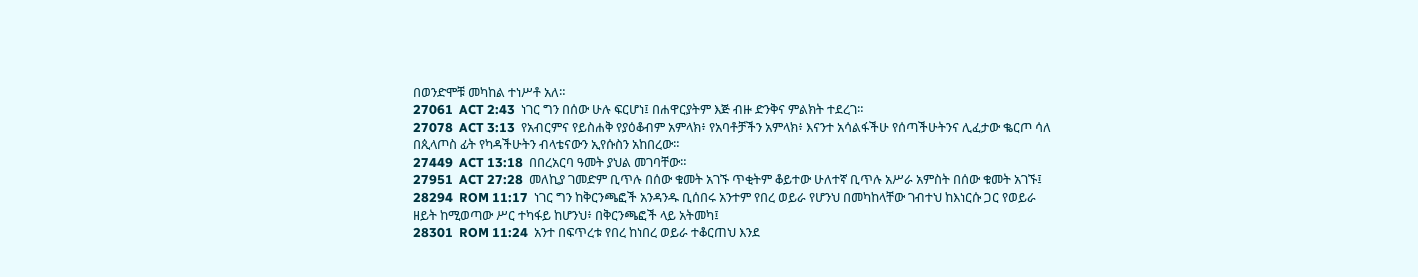በወንድሞቹ መካከል ተነሥቶ አለ።
27061  ACT 2:43  ነገር ግን በሰው ሁሉ ፍርሆነ፤ በሐዋርያትም እጅ ብዙ ድንቅና ምልክት ተደረገ።
27078  ACT 3:13  የአብርምና የይስሐቅ የያዕቆብም አምላክ፥ የአባቶቻችን አምላክ፥ እናንተ አሳልፋችሁ የሰጣችሁትንና ሊፈታው ቈርጦ ሳለ በጲላጦስ ፊት የካዳችሁትን ብላቴናውን ኢየሱስን አከበረው።
27449  ACT 13:18  በበረአርባ ዓመት ያህል መገባቸው።
27951  ACT 27:28  መለኪያ ገመድም ቢጥሉ በሰው ቁመት አገኙ ጥቂትም ቆይተው ሁለተኛ ቢጥሉ አሥራ አምስት በሰው ቁመት አገኙ፤
28294  ROM 11:17  ነገር ግን ከቅርንጫፎች አንዳንዱ ቢሰበሩ አንተም የበረ ወይራ የሆንህ በመካከላቸው ገብተህ ከእነርሱ ጋር የወይራ ዘይት ከሚወጣው ሥር ተካፋይ ከሆንህ፥ በቅርንጫፎች ላይ አትመካ፤
28301  ROM 11:24  አንተ በፍጥረቱ የበረ ከነበረ ወይራ ተቆርጠህ እንደ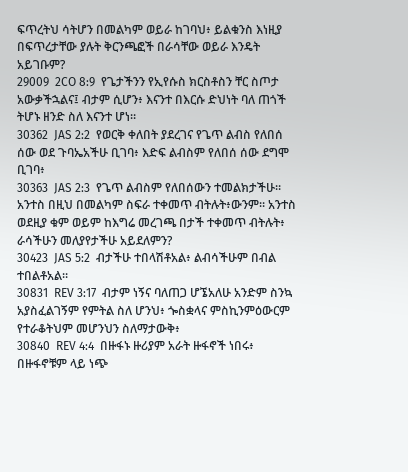ፍጥረትህ ሳትሆን በመልካም ወይራ ከገባህ፥ ይልቁንስ እነዚያ በፍጥረታቸው ያሉት ቅርንጫፎች በራሳቸው ወይራ እንዴት አይገቡም?
29009  2CO 8:9  የጌታችንን የኢየሱስ ክርስቶስን ቸር ስጦታ አውቃችኋልና፤ ብታም ሲሆን፥ እናንተ በእርሱ ድህነት ባለ ጠጎች ትሆኑ ዘንድ ስለ እናንተ ሆነ።
30362  JAS 2:2  የወርቅ ቀለበት ያደረገና የጌጥ ልብስ የለበሰ ሰው ወደ ጉባኤአችሁ ቢገባ፥ እድፍ ልብስም የለበሰ ሰው ደግሞ ቢገባ፥
30363  JAS 2:3  የጌጥ ልብስም የለበሰውን ተመልክታችሁ። አንተስ በዚህ በመልካም ስፍራ ተቀመጥ ብትሉት፥ውንም። አንተስ ወደዚያ ቁም ወይም ከእግሬ መረገጫ በታች ተቀመጥ ብትሉት፥ ራሳችሁን መለያየታችሁ አይደለምን?
30423  JAS 5:2  ብታችሁ ተበላሽቶአል፥ ልብሳችሁም በብል ተበልቶአል።
30831  REV 3:17  ብታም ነኝና ባለጠጋ ሆኜአለሁ አንድም ስንኳ አያስፈልገኝም የምትል ስለ ሆንህ፥ ጐስቋላና ምስኪንምዕውርም የተራቆትህም መሆንህን ስለማታውቅ፥
30840  REV 4:4  በዙፋኑ ዙሪያም አራት ዙፋኖች ነበሩ፥ በዙፋኖቹም ላይ ነጭ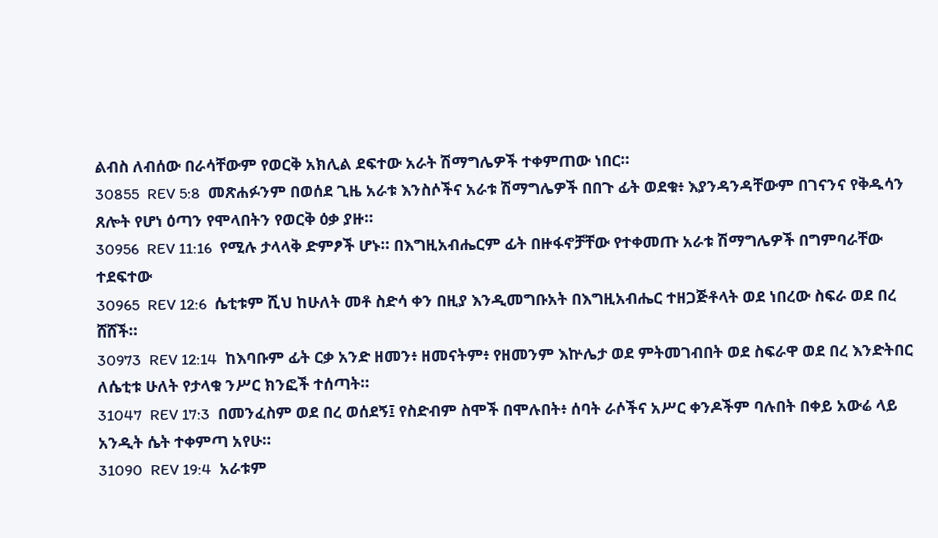ልብስ ለብሰው በራሳቸውም የወርቅ አክሊል ደፍተው አራት ሽማግሌዎች ተቀምጠው ነበር።
30855  REV 5:8  መጽሐፉንም በወሰደ ጊዜ አራቱ እንስሶችና አራቱ ሽማግሌዎች በበጉ ፊት ወደቁ፥ እያንዳንዳቸውም በገናንና የቅዱሳን ጸሎት የሆነ ዕጣን የሞላበትን የወርቅ ዕቃ ያዙ።
30956  REV 11:16  የሚሉ ታላላቅ ድምፆች ሆኑ። በእግዚአብሔርም ፊት በዙፋኖቻቸው የተቀመጡ አራቱ ሽማግሌዎች በግምባራቸው ተደፍተው
30965  REV 12:6  ሴቲቱም ሺህ ከሁለት መቶ ስድሳ ቀን በዚያ እንዲመግቡአት በእግዚአብሔር ተዘጋጅቶላት ወደ ነበረው ስፍራ ወደ በረ ሸሸች።
30973  REV 12:14  ከእባቡም ፊት ርቃ አንድ ዘመን፥ ዘመናትም፥ የዘመንም እኵሌታ ወደ ምትመገብበት ወደ ስፍራዋ ወደ በረ እንድትበር ለሴቲቱ ሁለት የታላቁ ንሥር ክንፎች ተሰጣት።
31047  REV 17:3  በመንፈስም ወደ በረ ወሰደኝ፤ የስድብም ስሞች በሞሉበት፥ ሰባት ራሶችና አሥር ቀንዶችም ባሉበት በቀይ አውሬ ላይ አንዲት ሴት ተቀምጣ አየሁ።
31090  REV 19:4  አራቱም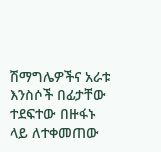ሽማግሌዎችና አራቱ እንስሶች በፊታቸው ተደፍተው በዙፋኑ ላይ ለተቀመጠው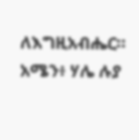ለእግዚአብሔር። አሜን፥ ሃሌ ሉያ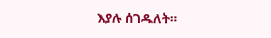እያሉ ሰገዱለት።